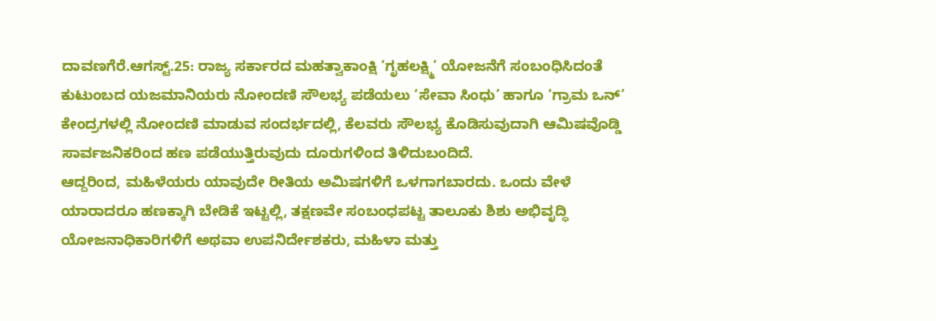ದಾವಣಗೆರೆ.ಆಗಸ್ಟ್.25: ರಾಜ್ಯ ಸರ್ಕಾರದ ಮಹತ್ವಾಕಾಂಕ್ಷಿ ‘ಗೃಹಲಕ್ಷ್ಮಿ’ ಯೋಜನೆಗೆ ಸಂಬಂಧಿಸಿದಂತೆ ಕುಟುಂಬದ ಯಜಮಾನಿಯರು ನೋಂದಣಿ ಸೌಲಭ್ಯ ಪಡೆಯಲು ‘ಸೇವಾ ಸಿಂಧು’ ಹಾಗೂ ‘ಗ್ರಾಮ ಒನ್’ ಕೇಂದ್ರಗಳಲ್ಲಿ ನೋಂದಣಿ ಮಾಡುವ ಸಂದರ್ಭದಲ್ಲಿ, ಕೆಲವರು ಸೌಲಭ್ಯ ಕೊಡಿಸುವುದಾಗಿ ಆಮಿಷವೊಡ್ಡಿ ಸಾರ್ವಜನಿಕರಿಂದ ಹಣ ಪಡೆಯುತ್ತಿರುವುದು ದೂರುಗಳಿಂದ ತಿಳಿದುಬಂದಿದೆ.
ಆದ್ದರಿಂದ, ಮಹಿಳೆಯರು ಯಾವುದೇ ರೀತಿಯ ಅಮಿಷಗಳಿಗೆ ಒಳಗಾಗಬಾರದು. ಒಂದು ವೇಳೆ ಯಾರಾದರೂ ಹಣಕ್ಕಾಗಿ ಬೇಡಿಕೆ ಇಟ್ಟಲ್ಲಿ, ತಕ್ಷಣವೇ ಸಂಬಂಧಪಟ್ಟ ತಾಲೂಕು ಶಿಶು ಅಭಿವೃದ್ಧಿ ಯೋಜನಾಧಿಕಾರಿಗಳಿಗೆ ಅಥವಾ ಉಪನಿರ್ದೇಶಕರು, ಮಹಿಳಾ ಮತ್ತು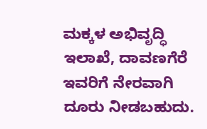ಮಕ್ಕಳ ಅಭಿವೃದ್ಧಿ ಇಲಾಖೆ, ದಾವಣಗೆರೆ ಇವರಿಗೆ ನೇರವಾಗಿ ದೂರು ನೀಡಬಹುದು.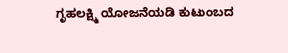ಗೃಹಲಕ್ಷ್ಮಿ ಯೋಜನೆಯಡಿ ಕುಟುಂಬದ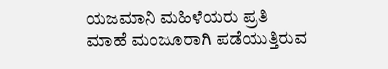ಯಜಮಾನಿ ಮಹಿಳೆಯರು ಪ್ರತಿ ಮಾಹೆ ಮಂಜೂರಾಗಿ ಪಡೆಯುತ್ತಿರುವ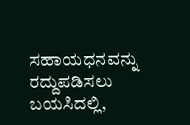ಸಹಾಯಧನವನ್ನು ರದ್ದುಪಡಿಸಲು ಬಯಸಿದಲ್ಲಿ,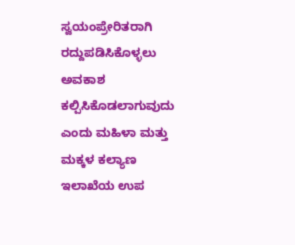ಸ್ವಯಂಪ್ರೇರಿತರಾಗಿ ರದ್ದುಪಡಿಸಿಕೊಳ್ಳಲು ಅವಕಾಶ ಕಲ್ಪಿಸಿಕೊಡಲಾಗುವುದು ಎಂದು ಮಹಿಳಾ ಮತ್ತು ಮಕ್ಕಳ ಕಲ್ಯಾಣ ಇಲಾಖೆಯ ಉಪ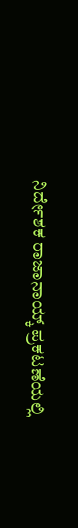ನಿರ್ದೇಶಕ ರಾಜಾನಾಯ್ಕ್ ಪ್ರಕಟಣೆಯಲ್ಲಿ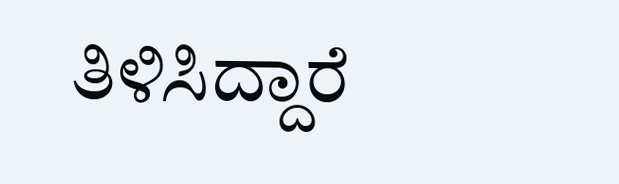ತಿಳಿಸಿದ್ದಾರೆ